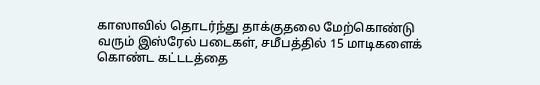காஸாவில் தொடர்ந்து தாக்குதலை மேற்கொண்டு வரும் இஸ்ரேல் படைகள், சமீபத்தில் 15 மாடிகளைக் கொண்ட கட்டடத்தை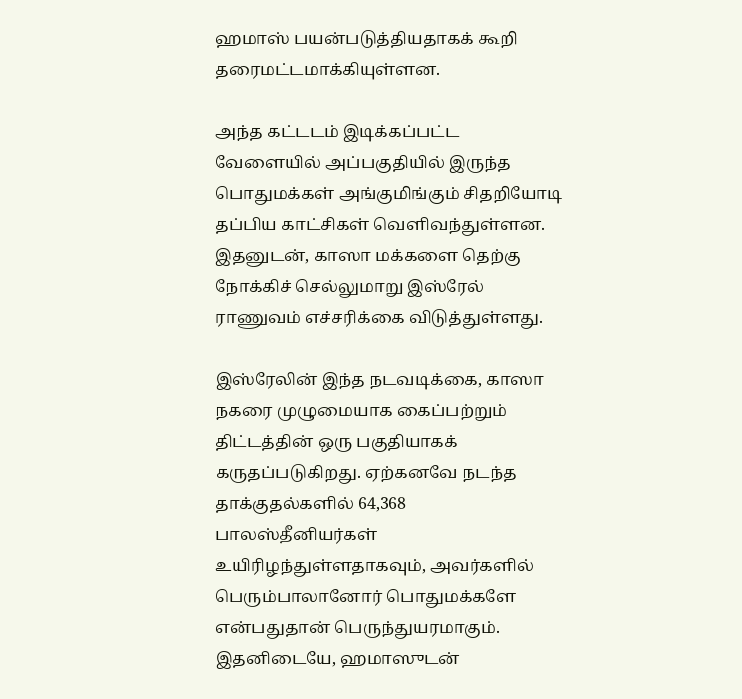ஹமாஸ் பயன்படுத்தியதாகக் கூறி தரைமட்டமாக்கியுள்ளன.

அந்த கட்டடம் இடிக்கப்பட்ட வேளையில் அப்பகுதியில் இருந்த பொதுமக்கள் அங்குமிங்கும் சிதறியோடி தப்பிய காட்சிகள் வெளிவந்துள்ளன. இதனுடன், காஸா மக்களை தெற்கு நோக்கிச் செல்லுமாறு இஸ்ரேல் ராணுவம் எச்சரிக்கை விடுத்துள்ளது.

இஸ்ரேலின் இந்த நடவடிக்கை, காஸா நகரை முழுமையாக கைப்பற்றும் திட்டத்தின் ஒரு பகுதியாகக் கருதப்படுகிறது. ஏற்கனவே நடந்த தாக்குதல்களில் 64,368 பாலஸ்தீனியர்கள் உயிரிழந்துள்ளதாகவும், அவர்களில் பெரும்பாலானோர் பொதுமக்களே என்பதுதான் பெருந்துயரமாகும். இதனிடையே, ஹமாஸுடன்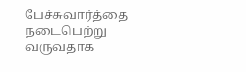பேச்சுவார்த்தை நடைபெற்று வருவதாக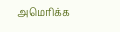அமெரிக்க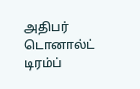அதிபர் டொனால்ட் டிரம்ப்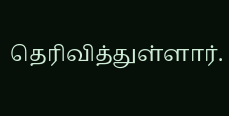தெரிவித்துள்ளார்.